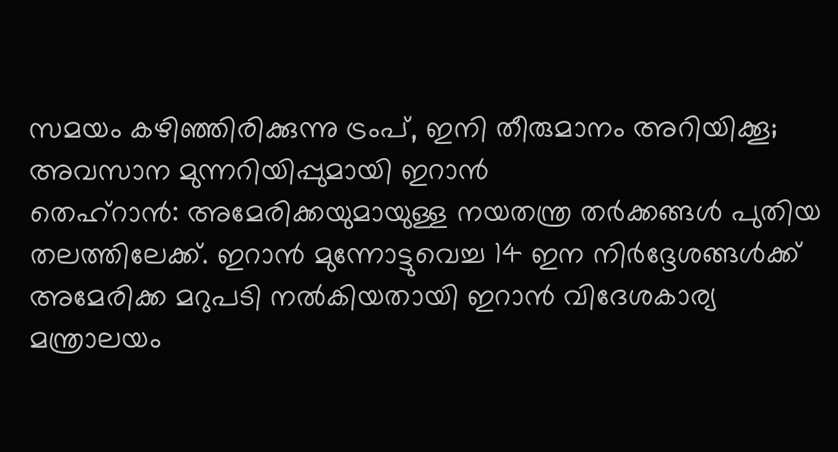സമയം കഴിഞ്ഞിരിക്കുന്നു ട്രംപ്, ഇനി തീരുമാനം അറിയിക്കൂ; അവസാന മുന്നറിയിപ്പുമായി ഇറാൻ
തെഹ്റാൻ: അമേരിക്കയുമായുള്ള നയതന്ത്ര തർക്കങ്ങൾ പുതിയ തലത്തിലേക്ക്. ഇറാൻ മുന്നോട്ടുവെച്ച 14 ഇന നിർദ്ദേശങ്ങൾക്ക് അമേരിക്ക മറുപടി നൽകിയതായി ഇറാൻ വിദേശകാര്യ മന്ത്രാലയം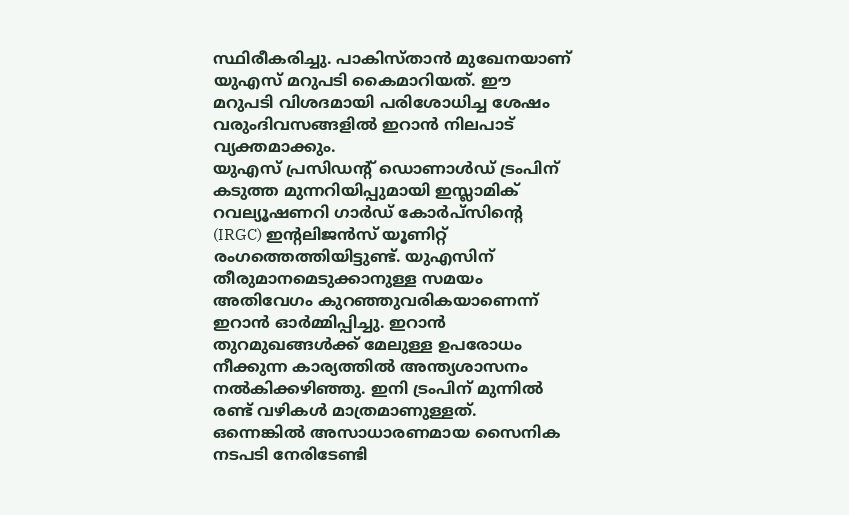സ്ഥിരീകരിച്ചു. പാകിസ്താൻ മുഖേനയാണ് യുഎസ് മറുപടി കൈമാറിയത്. ഈ മറുപടി വിശദമായി പരിശോധിച്ച ശേഷം വരുംദിവസങ്ങളിൽ ഇറാൻ നിലപാട് വ്യക്തമാക്കും.
യുഎസ് പ്രസിഡന്റ് ഡൊണാൾഡ് ട്രംപിന് കടുത്ത മുന്നറിയിപ്പുമായി ഇസ്ലാമിക് റവല്യൂഷണറി ഗാർഡ് കോർപ്സിന്റെ (IRGC) ഇന്റലിജൻസ് യൂണിറ്റ് രംഗത്തെത്തിയിട്ടുണ്ട്. യുഎസിന് തീരുമാനമെടുക്കാനുള്ള സമയം അതിവേഗം കുറഞ്ഞുവരികയാണെന്ന് ഇറാൻ ഓർമ്മിപ്പിച്ചു. ഇറാൻ തുറമുഖങ്ങൾക്ക് മേലുള്ള ഉപരോധം നീക്കുന്ന കാര്യത്തിൽ അന്ത്യശാസനം നൽകിക്കഴിഞ്ഞു. ഇനി ട്രംപിന് മുന്നിൽ രണ്ട് വഴികൾ മാത്രമാണുള്ളത്. ഒന്നെങ്കിൽ അസാധാരണമായ സൈനിക നടപടി നേരിടേണ്ടി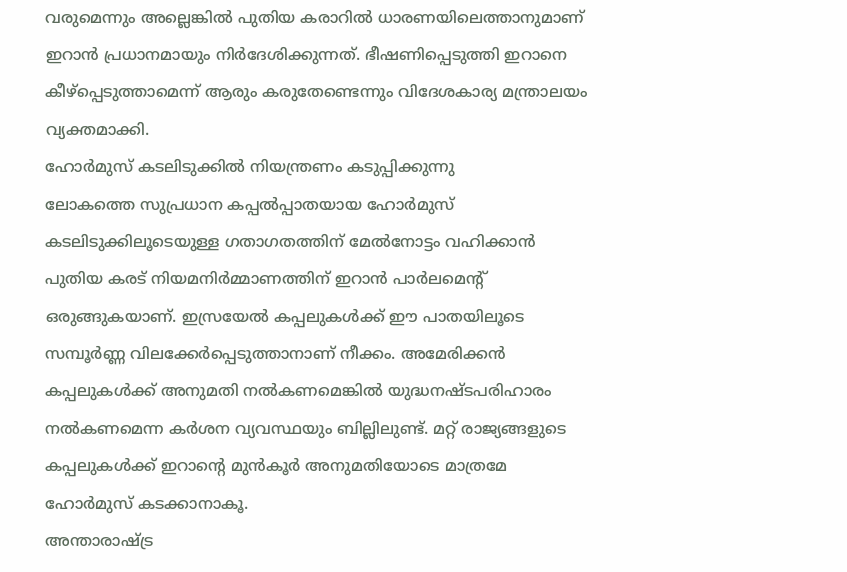വരുമെന്നും അല്ലെങ്കിൽ പുതിയ കരാറിൽ ധാരണയിലെത്താനുമാണ് ഇറാൻ പ്രധാനമായും നിർദേശിക്കുന്നത്. ഭീഷണിപ്പെടുത്തി ഇറാനെ കീഴ്പ്പെടുത്താമെന്ന് ആരും കരുതേണ്ടെന്നും വിദേശകാര്യ മന്ത്രാലയം വ്യക്തമാക്കി.
ഹോർമുസ് കടലിടുക്കിൽ നിയന്ത്രണം കടുപ്പിക്കുന്നു
ലോകത്തെ സുപ്രധാന കപ്പൽപ്പാതയായ ഹോർമുസ് കടലിടുക്കിലൂടെയുള്ള ഗതാഗതത്തിന് മേൽനോട്ടം വഹിക്കാൻ പുതിയ കരട് നിയമനിർമ്മാണത്തിന് ഇറാൻ പാർലമെന്റ് ഒരുങ്ങുകയാണ്. ഇസ്രയേൽ കപ്പലുകൾക്ക് ഈ പാതയിലൂടെ സമ്പൂർണ്ണ വിലക്കേർപ്പെടുത്താനാണ് നീക്കം. അമേരിക്കൻ കപ്പലുകൾക്ക് അനുമതി നൽകണമെങ്കിൽ യുദ്ധനഷ്ടപരിഹാരം നൽകണമെന്ന കർശന വ്യവസ്ഥയും ബില്ലിലുണ്ട്. മറ്റ് രാജ്യങ്ങളുടെ കപ്പലുകൾക്ക് ഇറാന്റെ മുൻകൂർ അനുമതിയോടെ മാത്രമേ ഹോർമുസ് കടക്കാനാകൂ.
അന്താരാഷ്ട്ര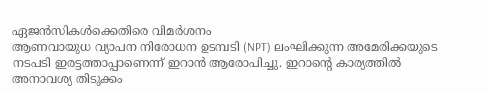ഏജൻസികൾക്കെതിരെ വിമർശനം
ആണവായുധ വ്യാപന നിരോധന ഉടമ്പടി (NPT) ലംഘിക്കുന്ന അമേരിക്കയുടെ നടപടി ഇരട്ടത്താപ്പാണെന്ന് ഇറാൻ ആരോപിച്ചു. ഇറാന്റെ കാര്യത്തിൽ അനാവശ്യ തിടുക്കം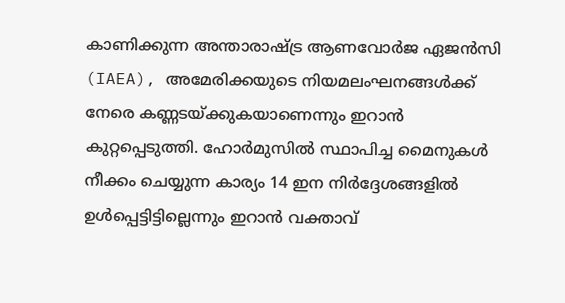കാണിക്കുന്ന അന്താരാഷ്ട്ര ആണവോർജ ഏജൻസി (IAEA), അമേരിക്കയുടെ നിയമലംഘനങ്ങൾക്ക് നേരെ കണ്ണടയ്ക്കുകയാണെന്നും ഇറാൻ കുറ്റപ്പെടുത്തി. ഹോർമുസിൽ സ്ഥാപിച്ച മൈനുകൾ നീക്കം ചെയ്യുന്ന കാര്യം 14 ഇന നിർദ്ദേശങ്ങളിൽ ഉൾപ്പെട്ടിട്ടില്ലെന്നും ഇറാൻ വക്താവ്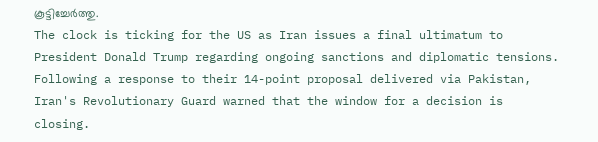കൂട്ടിച്ചേർത്തു.
The clock is ticking for the US as Iran issues a final ultimatum to President Donald Trump regarding ongoing sanctions and diplomatic tensions. Following a response to their 14-point proposal delivered via Pakistan, Iran's Revolutionary Guard warned that the window for a decision is closing.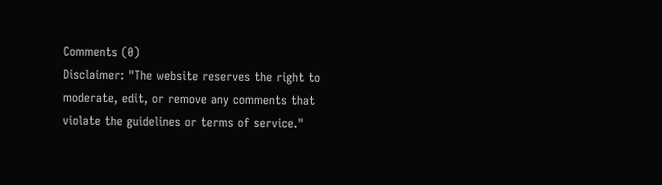Comments (0)
Disclaimer: "The website reserves the right to moderate, edit, or remove any comments that violate the guidelines or terms of service."